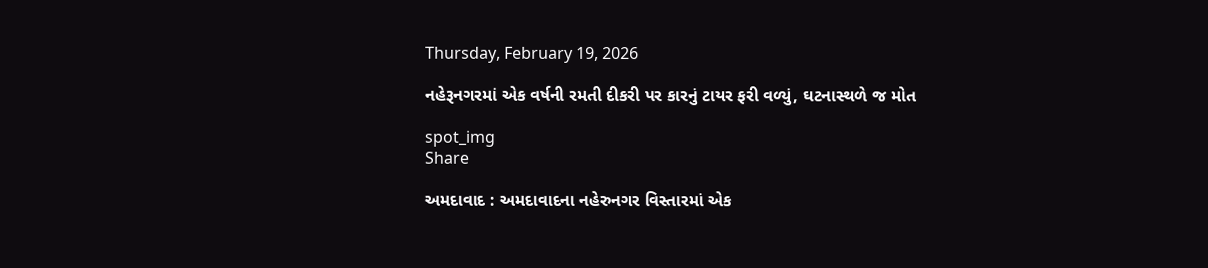Thursday, February 19, 2026

નહેરૂનગરમાં એક વર્ષની રમતી દીકરી પર કારનું ટાયર ફરી વળ્યું, ઘટનાસ્થળે જ મોત

spot_img
Share

અમદાવાદ : અમદાવાદના નહેરુનગર વિસ્તારમાં એક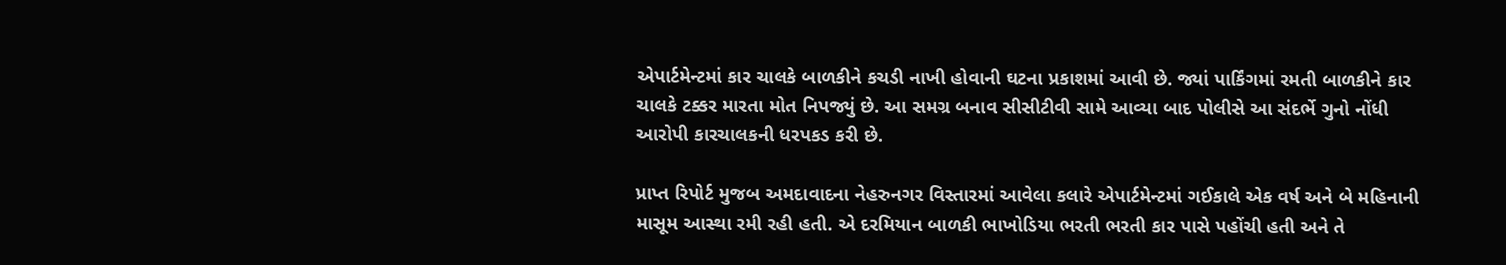એપાર્ટમેન્ટમાં કાર ચાલકે બાળકીને કચડી નાખી હોવાની ઘટના પ્રકાશમાં આવી છે. જ્યાં પાર્કિંગમાં રમતી બાળકીને કાર ચાલકે ટક્કર મારતા મોત નિપજ્યું છે. આ સમગ્ર બનાવ સીસીટીવી સામે આવ્યા બાદ પોલીસે આ સંદર્ભે ગુનો નોંધી આરોપી કારચાલકની ધરપકડ કરી છે.

પ્રાપ્ત રિપોર્ટ મુજબ અમદાવાદના નેહરુનગર વિસ્તારમાં આવેલા કલારે એપાર્ટમેન્ટમાં ગઈકાલે એક વર્ષ અને બે મહિનાની માસૂમ આસ્થા રમી રહી હતી. એ દરમિયાન બાળકી ભાખોડિયા ભરતી ભરતી કાર પાસે પહોંચી હતી અને તે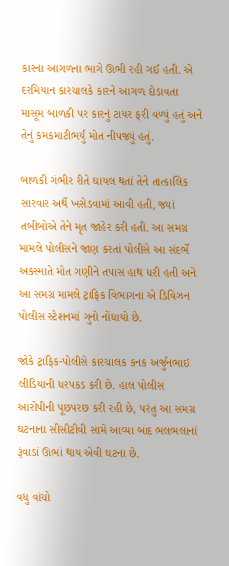કારના આગળના ભાગે ઊભી રહી ગઈ હતી. એ દરમિયાન કારચાલકે કારને આગળ દોડાવતા માસૂમ બાળકી પર કારનું ટાયર ફરી વળ્યું હતું અને તેનું કમકમાટીભર્યું મોત નીપજ્યું હતું.

બાળકી ગંભીર રીતે ઘાયલ થતાં તેને તાત્કાલિક સારવાર અર્થે ખસેડવામાં આવી હતી, જ્યાં તબીબોએ તેને મૃત જાહેર કરી હતી. આ સમગ્ર મામલે પોલીસને જાણ કરતાં પોલીસે આ સંદર્ભે અકસ્માતે મોત ગણીને તપાસ હાથ ધરી હતી અને આ સમગ્ર મામલે ટ્રાફિક વિભાગના એ ડિવિઝન પોલીસ સ્ટેશનમાં ગુનો નોંધાયો છે.

જોકે ટ્રાફિક-પોલીસે કારચાલક કનક અર્જુનભાઇ લીડિયાની ધરપકડ કરી છે. હાલ પોલીસ આરોપીની પૂછપરછ કરી રહી છે, પરંતુ આ સમગ્ર ઘટનાના સીસીટીવી સામે આવ્યા બાદ ભલભલાનાં રૂંવાડાં ઊભાં થાય એવી ઘટના છે.

વધુ વાંચો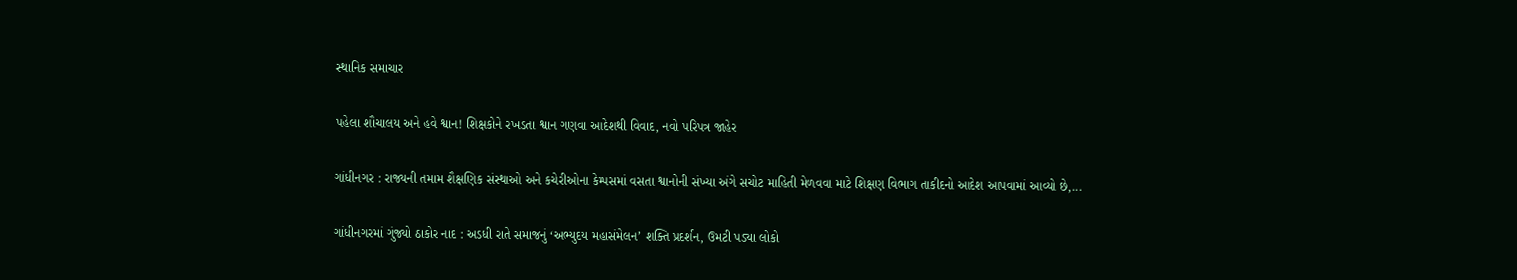સ્થાનિક સમાચાર

પહેલા શૌચાલય અને હવે શ્વાન! શિક્ષકોને રખડતા શ્વાન ગણવા આદેશથી વિવાદ, નવો પરિપત્ર જાહેર

ગાંધીનગર : રાજ્યની તમામ શૈક્ષણિક સંસ્થાઓ અને કચેરીઓના કેમ્પસમાં વસતા શ્વાનોની સંખ્યા અંગે સચોટ માહિતી મેળવવા માટે શિક્ષણ વિભાગ તાકીદનો આદેશ આપવામાં આવ્યો છે,...

ગાંધીનગરમાં ગુંજ્યો ઠાકોર નાદ : અડધી રાતે સમાજનું ‘અભ્યુદય મહાસંમેલન’ શક્તિ પ્રદર્શન, ઉમટી પડ્યા લોકો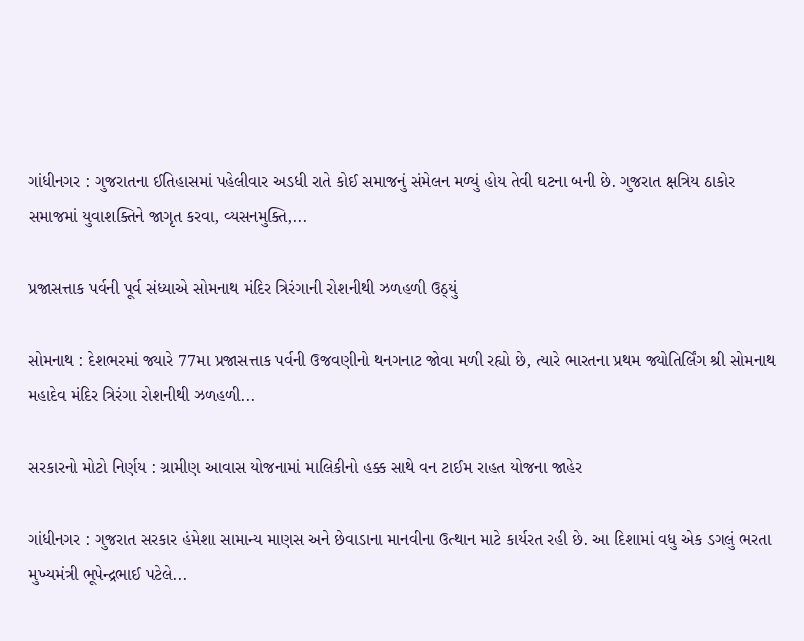ગાંધીનગર : ગુજરાતના ઈતિહાસમાં પહેલીવાર અડધી રાતે કોઈ સમાજનું સંમેલન મળ્યું હોય તેવી ઘટના બની છે. ગુજરાત ક્ષત્રિય ઠાકોર સમાજમાં યુવાશક્તિને જાગૃત કરવા, વ્યસનમુક્તિ,...

પ્રજાસત્તાક પર્વની પૂર્વ સંધ્યાએ સોમનાથ મંદિર ત્રિરંગાની રોશનીથી ઝળહળી ઉઠ્યું

સોમનાથ : દેશભરમાં જ્યારે 77મા પ્રજાસત્તાક પર્વની ઉજવણીનો થનગનાટ જોવા મળી રહ્યો છે, ત્યારે ભારતના પ્રથમ જ્યોતિર્લિંગ શ્રી સોમનાથ મહાદેવ મંદિર ત્રિરંગા રોશનીથી ઝળહળી...

સરકારનો મોટો નિર્ણય : ગ્રામીણ આવાસ યોજનામાં માલિકીનો હક્ક સાથે વન ટાઈમ રાહત યોજના જાહેર

ગાંધીનગર : ગુજરાત સરકાર હંમેશા સામાન્ય માણસ અને છેવાડાના માનવીના ઉત્થાન માટે કાર્યરત રહી છે. આ દિશામાં વધુ એક ડગલું ભરતા મુખ્યમંત્રી ભૂપેન્દ્રભાઈ પટેલે...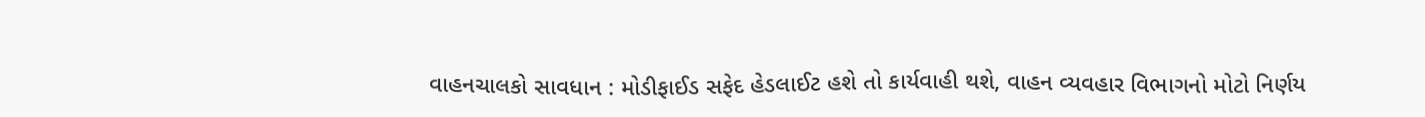વાહનચાલકો સાવધાન : મોડીફાઈડ સફેદ હેડલાઈટ હશે તો કાર્યવાહી થશે, વાહન વ્યવહાર વિભાગનો મોટો નિર્ણય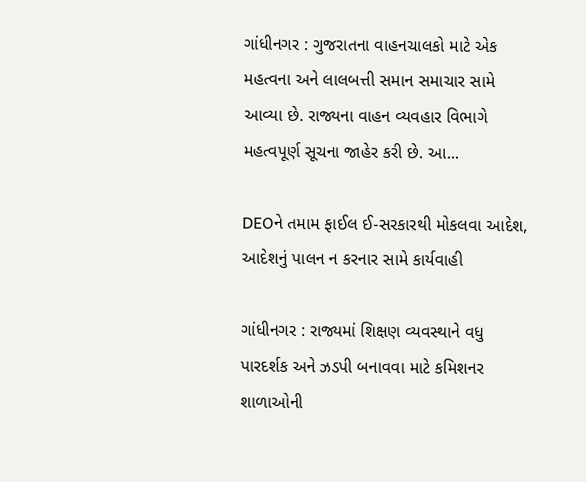ગાંધીનગર : ગુજરાતના વાહનચાલકો માટે એક મહત્વના અને લાલબત્તી સમાન સમાચાર સામે આવ્યા છે. રાજ્યના વાહન વ્યવહાર વિભાગે મહત્વપૂર્ણ સૂચના જાહેર કરી છે. આ...

DEOને તમામ ફાઈલ ઈ-સરકારથી મોકલવા આદેશ, આદેશનું પાલન ન કરનાર સામે કાર્યવાહી

ગાંધીનગર : રાજ્યમાં શિક્ષણ વ્યવસ્થાને વધુ પારદર્શક અને ઝડપી બનાવવા માટે કમિશનર શાળાઓની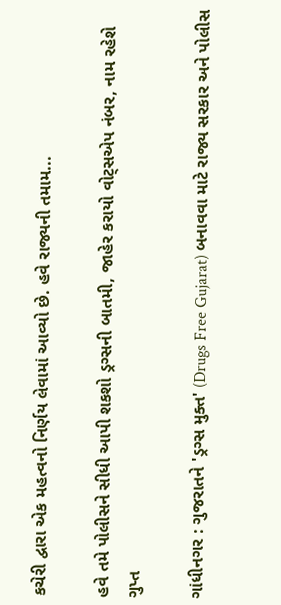કચેરી દ્વારા એક મહત્વનો નિર્ણય લેવામાં આવ્યો છે. હવે રાજ્યની તમામ...

હવે તમે પોલીસને સીધી આપી શકશો ડ્રગ્સની બાતમી, જાહેર કરાયો વોટ્સએપ નંબર, નામ રહેશે ગુપ્ત

ગાંધીનગર : ગુજરાતને 'ડ્રગ્સ મુક્ત' (Drugs Free Gujarat) બનાવવા માટે રાજ્ય સરકાર અને પોલીસ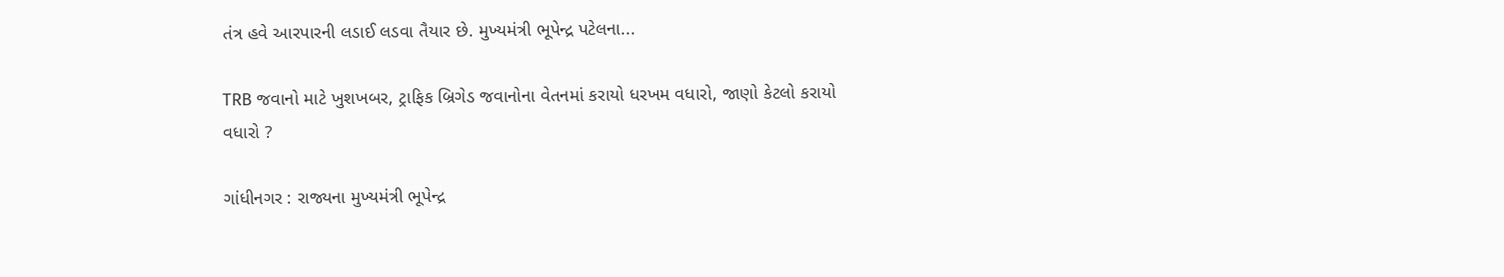તંત્ર હવે આરપારની લડાઈ લડવા તૈયાર છે. મુખ્યમંત્રી ભૂપેન્દ્ર પટેલના...

TRB જવાનો માટે ખુશખબર, ટ્રાફિક બ્રિગેડ જવાનોના વેતનમાં કરાયો ધરખમ વધારો, જાણો કેટલો કરાયો વધારો ?

ગાંધીનગર : રાજ્યના મુખ્યમંત્રી ભૂપેન્દ્ર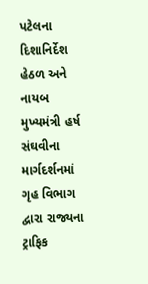પટેલના દિશાનિર્દેશ હેઠળ અને નાયબ મુખ્યમંત્રી હર્ષ સંઘવીના માર્ગદર્શનમાં ગૃહ વિભાગ દ્વારા રાજ્યના ટ્રાફિક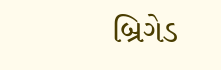બ્રિગેડ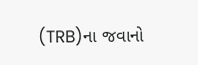(TRB)ના જવાનો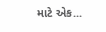માટે એક...